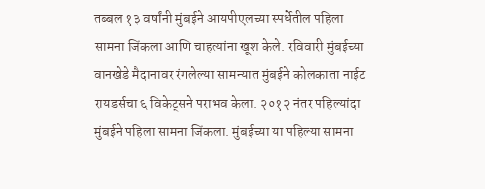तब्बल १३ वर्षांनी मुंबईने आयपीएलच्या स्पर्धेतील पहिला सामना जिंकला आणि चाहत्यांना खूश केले. रविवारी मुंबईच्या वानखेडे मैदानावर रंगलेल्या सामन्यात मुंबईने कोलकाता नाईट रायडर्सचा ६ विकेट्सने पराभव केला. २०१२ नंतर पहिल्यांदा मुंबईने पहिला सामना जिंकला. मुंबईच्या या पहिल्या सामना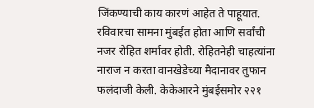जिंकण्याची काय कारणं आहेत ते पाहूयात.
रविवारचा सामना मुंबईत होता आणि सर्वांची नजर रोहित शर्मावर होती. रोहितनेही चाहत्यांना नाराज न करता वानखेडेच्या मैदानावर तुफान फलंदाजी केली. केकेआरने मुंबईसमोर २२१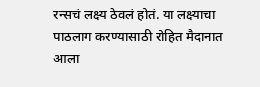रन्सचं लक्ष्य ठेवलं होतं. या लक्ष्याचा पाठलाग करण्यासाठी रोहित मैदानात आला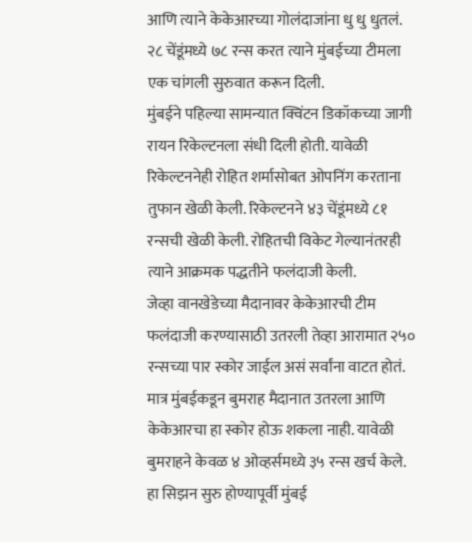आणि त्याने केकेआरच्या गोलंदाजांना धु धु धुतलं. २८ चेंडूंमध्ये ७८ रन्स करत त्याने मुंबईच्या टीमला एक चांगली सुरुवात करून दिली.
मुंबईने पहिल्या सामन्यात क्विंटन डिकॉकच्या जागी रायन रिकेल्टनला संधी दिली होती. यावेळी रिकेल्टननेही रोहित शर्मासोबत ओपनिंग करताना तुफान खेळी केली. रिकेल्टनने ४३ चेंडूंमध्ये ८१ रन्सची खेळी केली. रोहितची विकेट गेल्यानंतरही त्याने आक्रमक पद्धतीने फलंदाजी केली.
जेव्हा वानखेडेच्या मैदानावर केकेआरची टीम फलंदाजी करण्यासाठी उतरली तेव्हा आरामात २५० रन्सच्या पार स्कोर जाईल असं सर्वांना वाटत होतं. मात्र मुंबईकडून बुमराह मैदानात उतरला आणि केकेआरचा हा स्कोर होऊ शकला नाही. यावेळी बुमराहने केवळ ४ ओव्हर्समध्ये ३५ रन्स खर्च केले.
हा सिझन सुरु होण्यापूर्वी मुंबई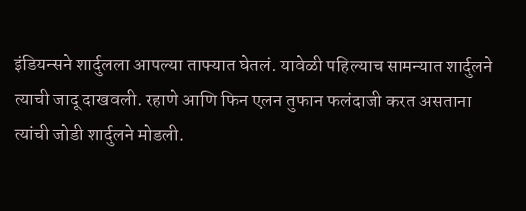इंडियन्सने शार्दुलला आपल्या ताफ्यात घेतलं. यावेळी पहिल्याच सामन्यात शार्दुलने त्याची जादू दाखवली. रहाणे आणि फिन एलन तुफान फलंदाजी करत असताना त्यांची जोडी शार्दुलने मोडली.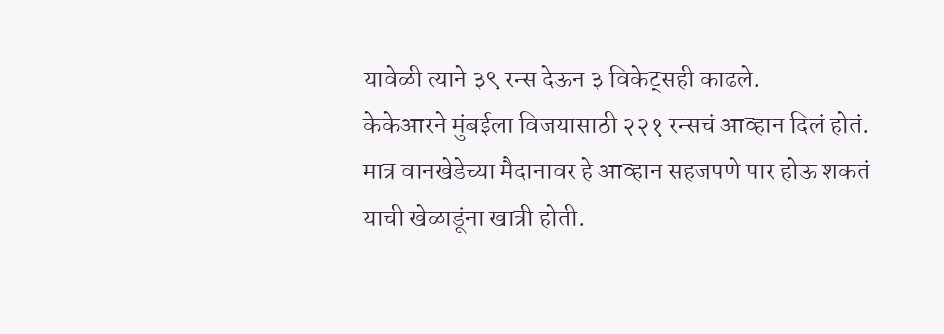यावेळी त्याने ३९ रन्स देऊन ३ विकेट्सही काढले.
केकेआरने मुंबईला विजयासाठी २२१ रन्सचं आव्हान दिलं होतं. मात्र वानखेडेच्या मैदानावर हे आव्हान सहजपणे पार होऊ शकतं याची खेळाडूंना खात्री होती.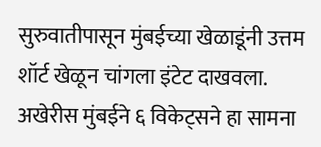सुरुवातीपासून मुंबईच्या खेळाडूंनी उत्तम शॉर्ट खेळून चांगला इंटेट दाखवला. अखेरीस मुंबईने ६ विकेट्सने हा सामना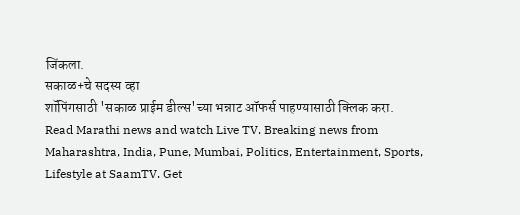जिंकला.
सकाळ+चे सदस्य व्हा
शॉपिंगसाठी 'सकाळ प्राईम डील्स'च्या भन्नाट ऑफर्स पाहण्यासाठी क्लिक करा.
Read Marathi news and watch Live TV. Breaking news from Maharashtra, India, Pune, Mumbai, Politics, Entertainment, Sports, Lifestyle at SaamTV. Get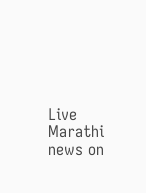Live Marathi news on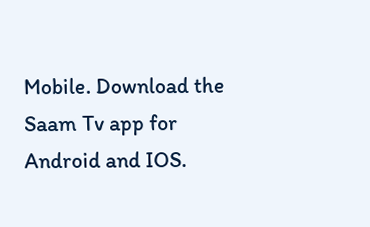Mobile. Download the Saam Tv app for Android and IOS.